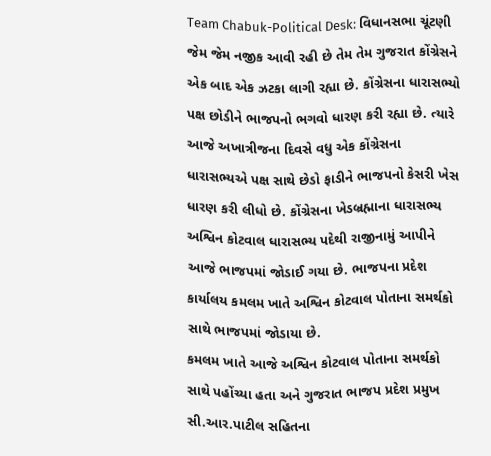Team Chabuk-Political Desk: વિધાનસભા ચૂંટણી જેમ જેમ નજીક આવી રહી છે તેમ તેમ ગુજરાત કોંગ્રેસને એક બાદ એક ઝટકા લાગી રહ્યા છે. કોંગ્રેસના ધારાસભ્યો પક્ષ છોડીને ભાજપનો ભગવો ધારણ કરી રહ્યા છે. ત્યારે આજે અખાત્રીજના દિવસે વધુ એક કોંગ્રેસના ધારાસભ્યએ પક્ષ સાથે છેડો ફાડીને ભાજપનો કેસરી ખેસ ધારણ કરી લીધો છે. કોંગ્રેસના ખેડબ્રહ્માના ધારાસભ્ય અશ્વિન કોટવાલ ધારાસભ્ય પદેથી રાજીનામું આપીને આજે ભાજપમાં જોડાઈ ગયા છે. ભાજપના પ્રદેશ કાર્યાલય કમલમ ખાતે અશ્વિન કોટવાલ પોતાના સમર્થકો સાથે ભાજપમાં જોડાયા છે.
કમલમ ખાતે આજે અશ્વિન કોટવાલ પોતાના સમર્થકો સાથે પહોંચ્યા હતા અને ગુજરાત ભાજપ પ્રદેશ પ્રમુખ સી.આર.પાટીલ સહિતના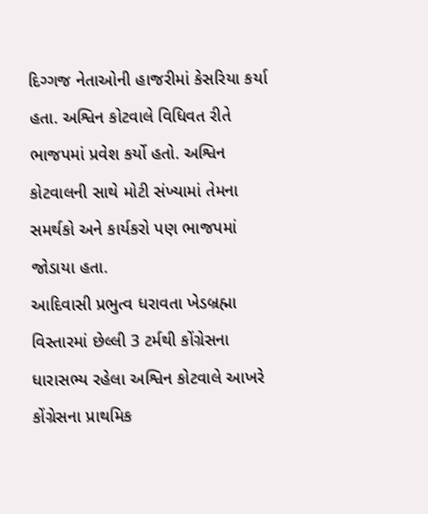દિગ્ગજ નેતાઓની હાજરીમાં કેસરિયા કર્યા હતા. અશ્વિન કોટવાલે વિધિવત રીતે ભાજપમાં પ્રવેશ કર્યો હતો. અશ્વિન કોટવાલની સાથે મોટી સંખ્યામાં તેમના સમર્થકો અને કાર્યકરો પણ ભાજપમાં જોડાયા હતા.
આદિવાસી પ્રભુત્વ ધરાવતા ખેડબ્રહ્મા વિસ્તારમાં છેલ્લી 3 ટર્મથી કોંગ્રેસના ધારાસભ્ય રહેલા અશ્વિન કોટવાલે આખરે કોંગ્રેસના પ્રાથમિક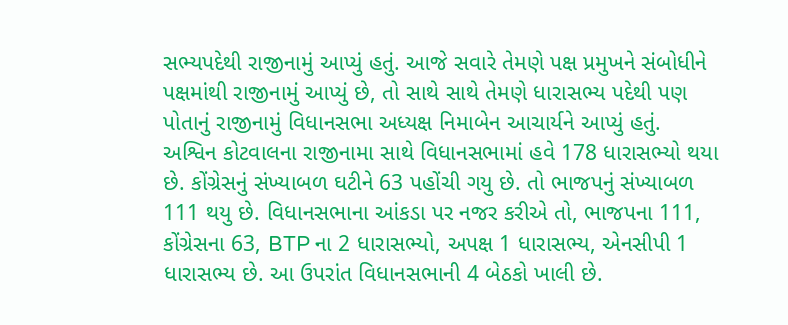સભ્યપદેથી રાજીનામું આપ્યું હતું. આજે સવારે તેમણે પક્ષ પ્રમુખને સંબોધીને પક્ષમાંથી રાજીનામું આપ્યું છે, તો સાથે સાથે તેમણે ધારાસભ્ય પદેથી પણ પોતાનું રાજીનામું વિધાનસભા અધ્યક્ષ નિમાબેન આચાર્યને આપ્યું હતું.
અશ્વિન કોટવાલના રાજીનામા સાથે વિધાનસભામાં હવે 178 ધારાસભ્યો થયા છે. કોંગ્રેસનું સંખ્યાબળ ઘટીને 63 પહોંચી ગયુ છે. તો ભાજપનું સંખ્યાબળ 111 થયુ છે. વિધાનસભાના આંકડા પર નજર કરીએ તો, ભાજપના 111, કોંગ્રેસના 63, BTP ના 2 ધારાસભ્યો, અપક્ષ 1 ધારાસભ્ય, એનસીપી 1 ધારાસભ્ય છે. આ ઉપરાંત વિધાનસભાની 4 બેઠકો ખાલી છે.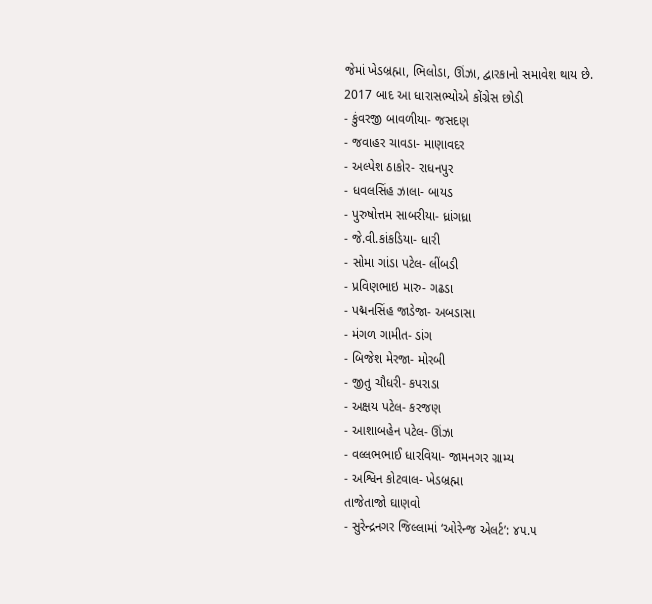જેમાં ખેડબ્રહ્મા, ભિલોડા, ઊંઝા, દ્વારકાનો સમાવેશ થાય છે.
2017 બાદ આ ધારાસભ્યોએ કોંગ્રેસ છોડી
- કુંવરજી બાવળીયા- જસદણ
- જવાહર ચાવડા- માણાવદર
- અલ્પેશ ઠાકોર- રાધનપુર
- ધવલસિંહ ઝાલા- બાયડ
- પુરુષોત્તમ સાબરીયા- ધ્રાંગધ્રા
- જે.વી.કાંકડિયા- ધારી
- સોમા ગાંડા પટેલ- લીંબડી
- પ્રવિણભાઇ મારુ- ગઢડા
- પદ્મનસિંહ જાડેજા- અબડાસા
- મંગળ ગામીત- ડાંગ
- બિજેશ મેરજા- મોરબી
- જીતુ ચૌધરી- કપરાડા
- અક્ષય પટેલ- કરજણ
- આશાબહેન પટેલ- ઊંઝા
- વલ્લભભાઈ ધારવિયા- જામનગર ગ્રામ્ય
- અશ્વિન કોટવાલ- ખેડબ્રહ્મા
તાજેતાજો ઘાણવો
- સુરેન્દ્રનગર જિલ્લામાં ‘ઓરેન્જ એલર્ટ’: ૪૫.૫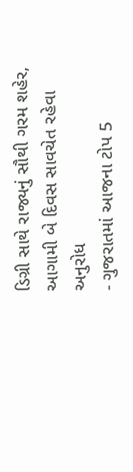ડિગ્રી સાથે રાજ્યનું સૌથી ગરમ શહેર, આગામી બે દિવસ સાવચેત રહેવા અનુરોધ
- ગુજરાતમાં આજના ટોપ 5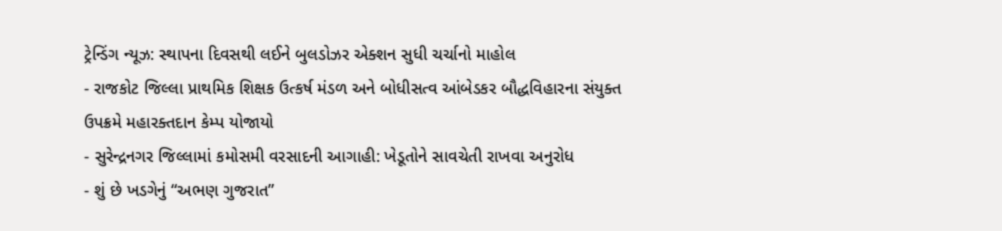ટ્રેન્ડિંગ ન્યૂઝ: સ્થાપના દિવસથી લઈને બુલડોઝર એક્શન સુધી ચર્ચાનો માહોલ
- રાજકોટ જિલ્લા પ્રાથમિક શિક્ષક ઉત્કર્ષ મંડળ અને બોધીસત્વ આંબેડકર બૌદ્ધવિહારના સંયુક્ત ઉપક્રમે મહારક્તદાન કેમ્પ યોજાયો
- સુરેન્દ્રનગર જિલ્લામાં કમોસમી વરસાદની આગાહી: ખેડૂતોને સાવચેતી રાખવા અનુરોધ
- શું છે ખડગેનું “અભણ ગુજરાત”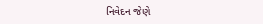નિવેદન જેણે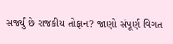સર્જ્યું છે રાજકીય તોફાન? જાણો સંપૂર્ણ વિગત